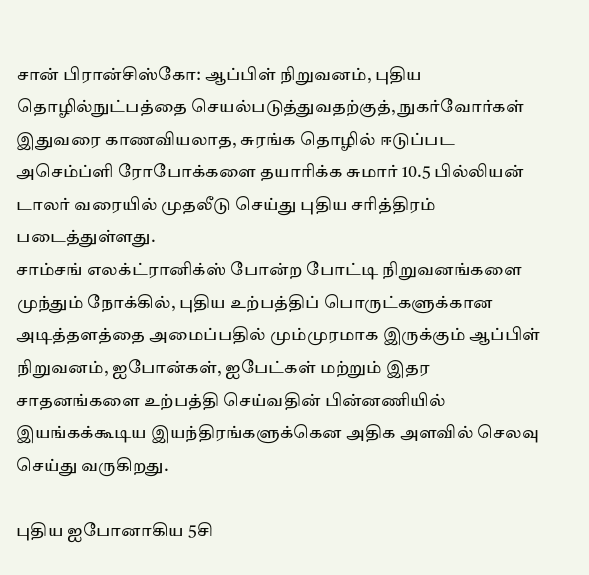சான் பிரான்சிஸ்கோ: ஆப்பிள் நிறுவனம், புதிய தொழில்நுட்பத்தை செயல்படுத்துவதற்குத், நுகர்வோர்கள் இதுவரை காணவியலாத, சுரங்க தொழில் ஈடுப்பட அசெம்ப்ளி ரோபோக்களை தயாரிக்க சுமார் 10.5 பில்லியன் டாலர் வரையில் முதலீடு செய்து புதிய சரித்திரம் படைத்துள்ளது.
சாம்சங் எலக்ட்ரானிக்ஸ் போன்ற போட்டி நிறுவனங்களை முந்தும் நோக்கில், புதிய உற்பத்திப் பொருட்களுக்கான அடித்தளத்தை அமைப்பதில் மும்முரமாக இருக்கும் ஆப்பிள் நிறுவனம், ஐபோன்கள், ஐபேட்கள் மற்றும் இதர சாதனங்களை உற்பத்தி செய்வதின் பின்னணியில் இயங்கக்கூடிய இயந்திரங்களுக்கென அதிக அளவில் செலவு செய்து வருகிறது.

புதிய ஐபோனாகிய 5சி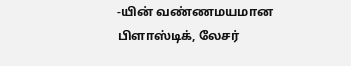-யின் வண்ணமயமான பிளாஸ்டிக், லேசர்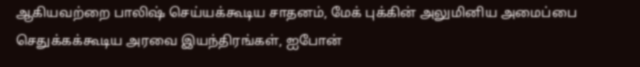ஆகியவற்றை பாலிஷ் செய்யக்கூடிய சாதனம், மேக் புக்கின் அலுமினிய அமைப்பை செதுக்கக்கூடிய அரவை இயந்திரங்கள், ஐபோன்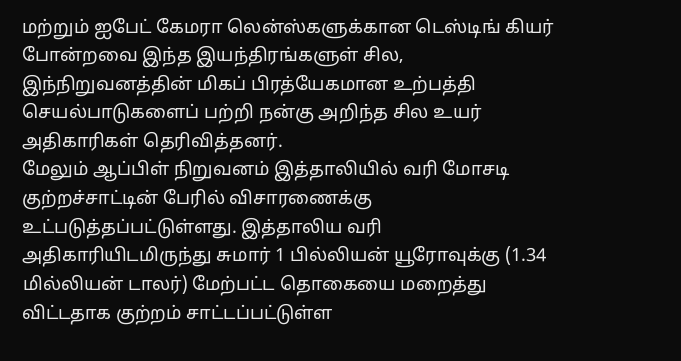மற்றும் ஐபேட் கேமரா லென்ஸ்களுக்கான டெஸ்டிங் கியர் போன்றவை இந்த இயந்திரங்களுள் சில, இந்நிறுவனத்தின் மிகப் பிரத்யேகமான உற்பத்தி செயல்பாடுகளைப் பற்றி நன்கு அறிந்த சில உயர் அதிகாரிகள் தெரிவித்தனர்.
மேலும் ஆப்பிள் நிறுவனம் இத்தாலியில் வரி மோசடி குற்றச்சாட்டின் பேரில் விசாரணைக்கு உட்படுத்தப்பட்டுள்ளது. இத்தாலிய வரி அதிகாரியிடமிருந்து சுமார் 1 பில்லியன் யூரோவுக்கு (1.34 மில்லியன் டாலர்) மேற்பட்ட தொகையை மறைத்து விட்டதாக குற்றம் சாட்டப்பட்டுள்ள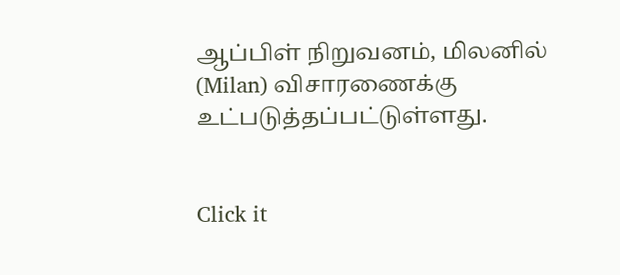ஆப்பிள் நிறுவனம், மிலனில் (Milan) விசாரணைக்கு உட்படுத்தப்பட்டுள்ளது.


Click it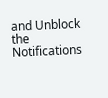and Unblock the Notifications